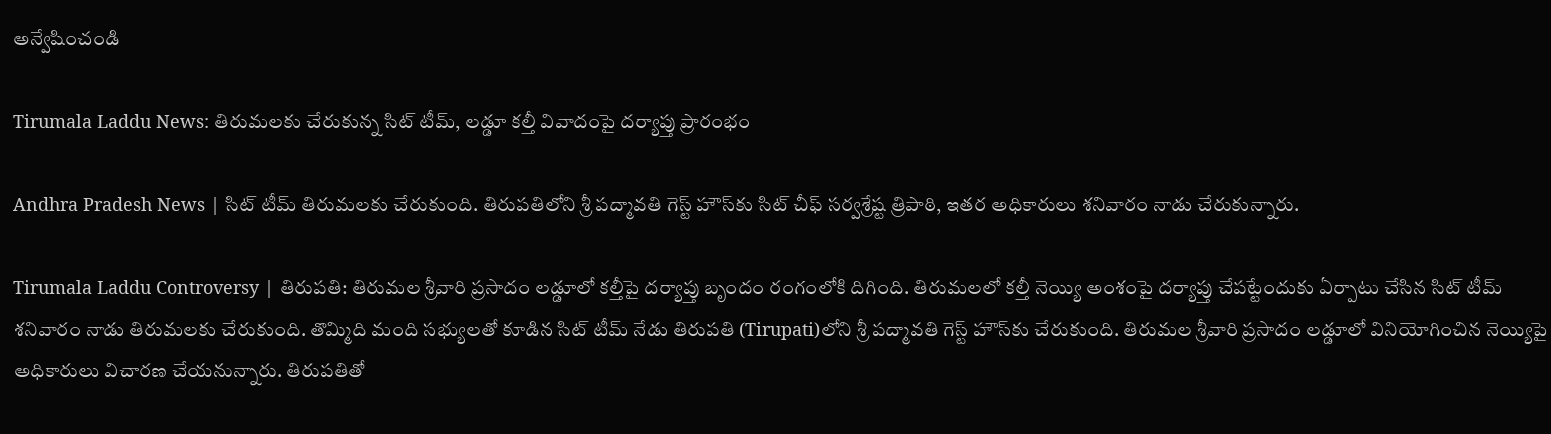అన్వేషించండి

Tirumala Laddu News: తిరుమలకు చేరుకున్న సిట్ టీమ్, లడ్డూ కల్తీ వివాదంపై దర్యాప్తు ప్రారంభం

Andhra Pradesh News | సిట్ టీమ్ తిరుమలకు చేరుకుంది. తిరుపతిలోని శ్రీ పద్మావతి గెస్ట్ హౌస్‌కు సిట్ చీఫ్ సర్వశ్రేష్ట త్రిపాఠి, ఇతర అధికారులు శనివారం నాడు చేరుకున్నారు.

Tirumala Laddu Controversy | తిరుపతి: తిరుమల శ్రీవారి ప్రసాదం లడ్డూలో కల్తీపై దర్యాప్తు బృందం రంగంలోకి దిగింది. తిరుమలలో కల్తీ నెయ్యి అంశంపై దర్యాప్తు చేపట్టేందుకు ఏర్పాటు చేసిన సిట్ టీమ్ శనివారం నాడు తిరుమలకు చేరుకుంది. తొమ్మిది మంది సభ్యులతో కూడిన సిట్ టీమ్ నేడు తిరుపతి (Tirupati)లోని శ్రీ పద్మావతి గెస్ట్ హౌస్‌కు చేరుకుంది. తిరుమల శ్రీవారి ప్రసాదం లడ్డూలో వినియోగించిన నెయ్యిపై అధికారులు విచారణ చేయనున్నారు. తిరుపతితో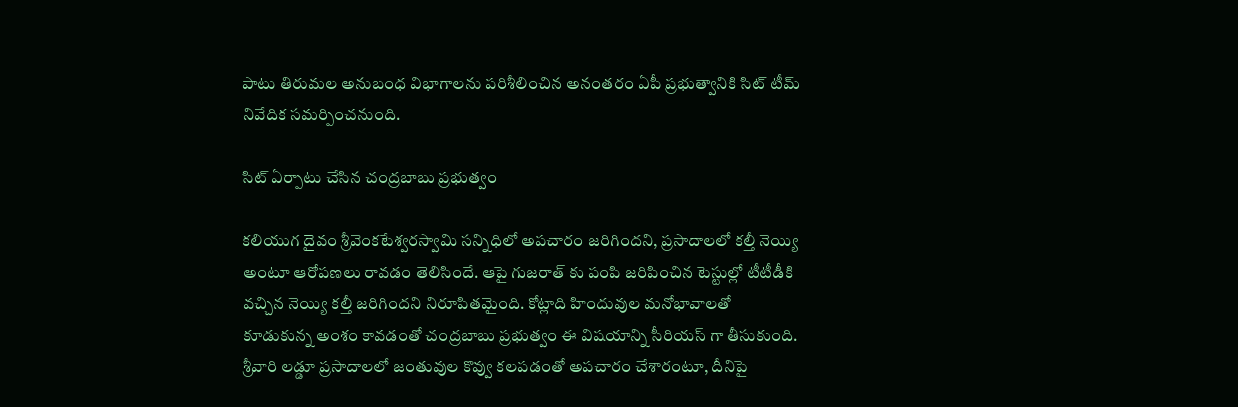పాటు తిరుమల అనుబంధ విభాగాలను పరిశీలించిన అనంతరం ఏపీ ప్రభుత్వానికి సిట్ టీమ్ నివేదిక సమర్పించనుంది.

సిట్ ఏర్పాటు చేసిన చంద్రబాబు ప్రభుత్వం

కలియుగ దైవం శ్రీవెంకటేశ్వరస్వామి సన్నిధిలో అపచారం జరిగిందని, ప్రసాదాలలో కల్తీ నెయ్యి అంటూ ఆరోపణలు రావడం తెలిసిందే. ఆపై గుజరాత్ కు పంపి జరిపించిన టెస్టుల్లో టీటీడీకి వచ్చిన నెయ్యి కల్తీ జరిగిందని నిరూపితమైంది. కోట్లాది హిందువుల మనోభావాలతో కూడుకున్న అంశం కావడంతో చంద్రబాబు ప్రభుత్వం ఈ విషయాన్ని సీరియస్ గా తీసుకుంది. శ్రీవారి లడ్డూ ప్రసాదాలలో జంతువుల కొవ్వు కలపడంతో అపచారం చేశారంటూ, దీనిపై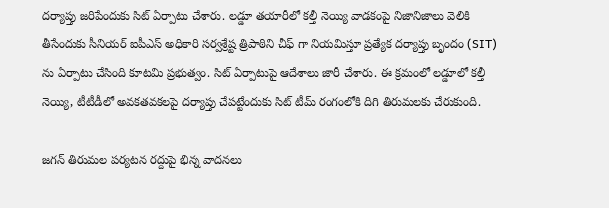దర్యాప్తు జరిపేందుకు సిట్ ఏర్పాటు చేశారు. లడ్డూ తయారీలో కల్తీ నెయ్యి వాడకంపై నిజానిజాలు వెలికి తీసేందుకు సీనియర్ ఐపీఎస్ అధికారి సర్వశ్రేష్ట త్రిపాఠిని చీఫ్ గా నియమిస్తూ ప్రత్యేక దర్యాప్తు బృందం (SIT) ను ఏర్పాటు చేసింది కూటమి ప్రభుత్వం. సిట్ ఏర్పాటుపై ఆదేశాలు జారీ చేశారు. ఈ క్రమంలో లడ్డూలో కల్తీ నెయ్యి, టీటీడీలో అవకతవకలపై దర్యాప్తు చేపట్టేందుకు సిట్ టీమ్ రంగంలోకి దిగి తిరుమలకు చేరుకుంది.

జగన్ తిరుమల పర్యటన రద్దుపై భిన్న వాదనలు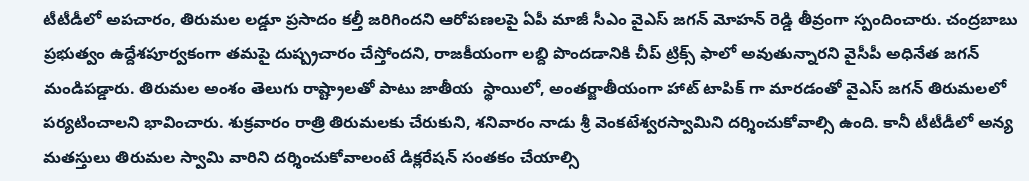టీటీడీలో అపచారం, తిరుమల లడ్డూ ప్రసాదం కల్తీ జరిగిందని ఆరోపణలపై ఏపీ మాజీ సీఎం వైఎస్ జగన్ మోహన్ రెడ్డి తీవ్రంగా స్పందించారు. చంద్రబాబు ప్రభుత్వం ఉద్దేశపూర్వకంగా తమపై దుష్ప్రచారం చేస్తోందని, రాజకీయంగా లబ్ది పొందడానికి చీప్ ట్రిక్స్ ఫాలో అవుతున్నారని వైసీపీ అధినేత జగన్ మండిపడ్డారు. తిరుమల అంశం తెలుగు రాష్ట్రాలతో పాటు జాతీయ  స్థాయిలో, అంతర్జాతీయంగా హాట్ టాపిక్ గా మారడంతో వైఎస్ జగన్ తిరుమలలో పర్యటించాలని భావించారు. శుక్రవారం రాత్రి తిరుమలకు చేరుకుని, శనివారం నాడు శ్రీ వెంకటేశ్వరస్వామిని దర్శించుకోవాల్సి ఉంది. కానీ టీటీడీలో అన్య మతస్తులు తిరుమల స్వామి వారిని దర్శించుకోవాలంటే డిక్లరేషన్ సంతకం చేయాల్సి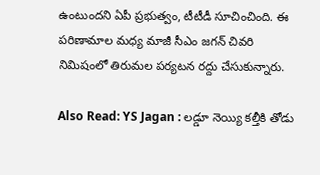ఉంటుందని ఏపీ ప్రభుత్వం, టీటీడీ సూచించింది. ఈ పరిణామాల మధ్య మాజీ సీఎం జగన్ చివరి నిమిషంలో తిరుమల పర్యటన రద్దు చేసుకున్నారు.

Also Read: YS Jagan : లడ్డూ నెయ్యి కల్తీకి తోడు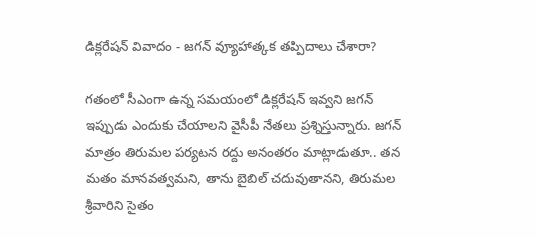డిక్లరేషన్ వివాదం - జగన్ వ్యూహాత్కక తప్పిదాలు చేశారా?

గతంలో సీఎంగా ఉన్న సమయంలో డిక్లరేషన్ ఇవ్వని జగన్ ఇప్పుడు ఎందుకు చేయాలని వైసీపీ నేతలు ప్రశ్నిస్తున్నారు. జగన్ మాత్రం తిరుమల పర్యటన రద్దు అనంతరం మాట్లాడుతూ.. తన మతం మానవత్వమని, తాను బైబిల్ చదువుతానని, తిరుమల శ్రీవారిని సైతం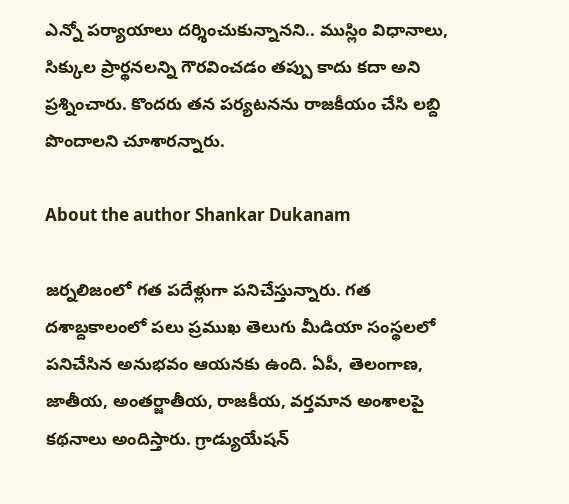ఎన్నో పర్యాయాలు దర్శించుకున్నానని.. ముస్లిం విధానాలు, సిక్కుల ప్రార్థనలన్ని గౌరవించడం తప్పు కాదు కదా అని ప్రశ్నించారు. కొందరు తన పర్యటనను రాజకీయం చేసి లబ్ది పొందాలని చూశారన్నారు.

About the author Shankar Dukanam

జర్నలిజంలో గత పదేళ్లుగా పనిచేస్తున్నారు. గత దశాబ్దకాలంలో పలు ప్రముఖ తెలుగు మీడియా సంస్థలలో పనిచేసిన అనుభవం ఆయనకు ఉంది. ఏపీ, తెలంగాణ, జాతీయ, అంతర్జాతీయ, రాజకీయ, వర్తమాన అంశాలపై కథనాలు అందిస్తారు. గ్రాడ్యుయేషన్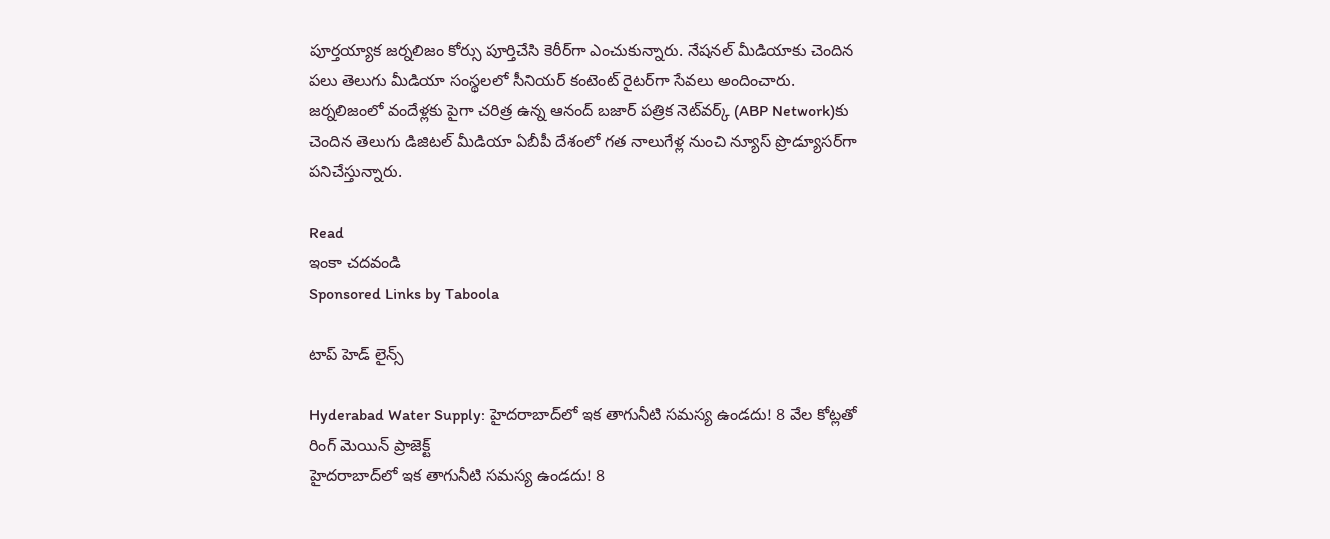పూర్తయ్యాక జర్నలిజం కోర్సు పూర్తిచేసి కెరీర్‌గా ఎంచుకున్నారు. నేషనల్ మీడియాకు చెందిన పలు తెలుగు మీడియా సంస్థలలో సీనియర్ కంటెంట్ రైటర్‌గా సేవలు అందించారు. జర్నలిజంలో వందేళ్లకు పైగా చరిత్ర ఉన్న ఆనంద్ బజార్ పత్రిక నెట్‌వర్క్ (ABP Network)కు చెందిన తెలుగు డిజిటల్ మీడియా ఏబీపీ దేశంలో గత నాలుగేళ్ల నుంచి న్యూస్ ప్రొడ్యూసర్‌గా పనిచేస్తున్నారు.

Read
ఇంకా చదవండి
Sponsored Links by Taboola

టాప్ హెడ్ లైన్స్

Hyderabad Water Supply: హైదరాబాద్‌లో ఇక తాగునీటి సమస్య ఉండదు! 8 వేల కోట్లతో రింగ్ మెయిన్ ప్రాజెక్ట్
హైదరాబాద్‌లో ఇక తాగునీటి సమస్య ఉండదు! 8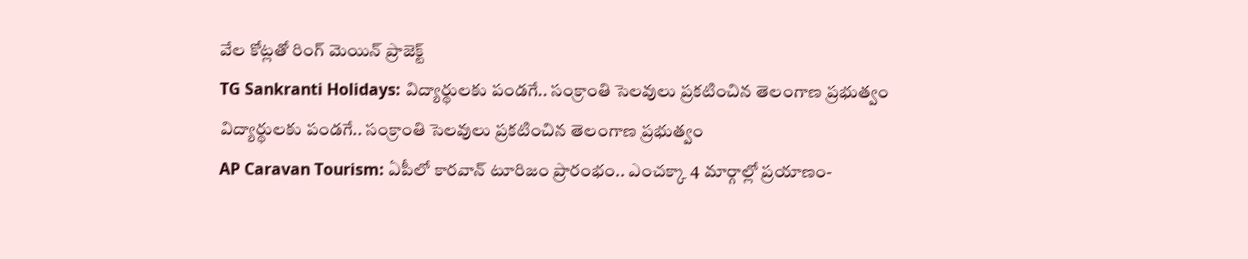వేల కోట్లతో రింగ్ మెయిన్ ప్రాజెక్ట్
TG Sankranti Holidays: విద్యార్థులకు పండగే.. సంక్రాంతి సెలవులు ప్రకటించిన తెలంగాణ ప్రభుత్వం
విద్యార్థులకు పండగే.. సంక్రాంతి సెలవులు ప్రకటించిన తెలంగాణ ప్రభుత్వం
AP Caravan Tourism: ఏపీలో కారవాన్ టూరిజం ప్రారంభం.. ఎంచక్కా 4 మార్గాల్లో ప్రయాణం-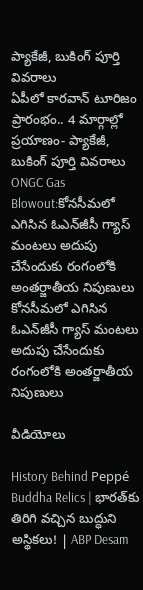ప్యాకేజీ, బుకింగ్ పూర్తి వివరాలు
ఏపీలో కారవాన్ టూరిజం ప్రారంభం.. 4 మార్గాల్లో ప్రయాణం- ప్యాకేజీ, బుకింగ్ పూర్తి వివరాలు
ONGC Gas Blowout:కోనసీమలో ఎగిసిన ఓఎన్‌జీసీ గ్యాస్‌ మంటలు అదుపు చేసేందుకు రంగంలోకి అంతర్జాతీయ నిపుణులు
కోనసీమలో ఎగిసిన ఓఎన్‌జీసీ గ్యాస్‌ మంటలు అదుపు చేసేందుకు రంగంలోకి అంతర్జాతీయ నిపుణులు

వీడియోలు

History Behind Peppé Buddha Relics | భారత్‌కు తిరిగి వచ్చిన బుద్ధుని అస్థికలు! | ABP Desam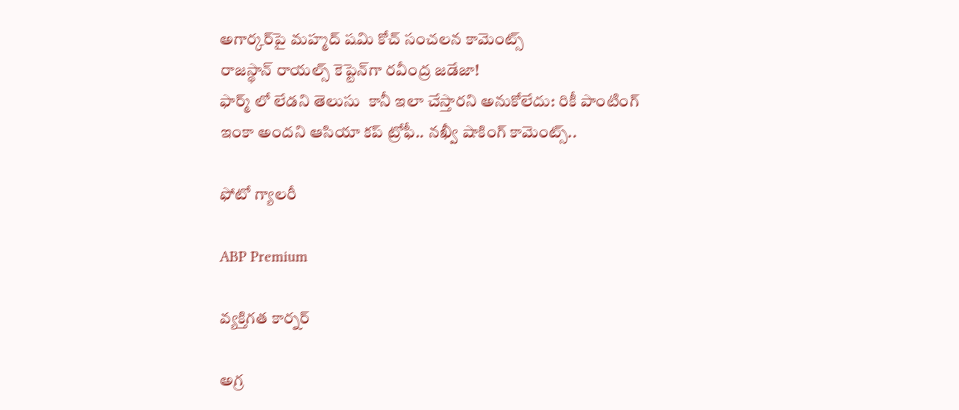అగార్కర్‌పై మహ్మద్ షమి కోచ్ సంచలన కామెంట్స్
రాజస్థాన్ రాయల్స్ కెప్టెన్‌గా రవీంద్ర జడేజా!
ఫార్మ్ లో లేడని తెలుసు  కానీ ఇలా చేస్తారని అనుకోలేదు: రికీ పాంటింగ్
ఇంకా అందని ఆసియా కప్ ట్రోఫీ.. నఖ్వీ షాకింగ్ కామెంట్స్..

ఫోటో గ్యాలరీ

ABP Premium

వ్యక్తిగత కార్నర్

అగ్ర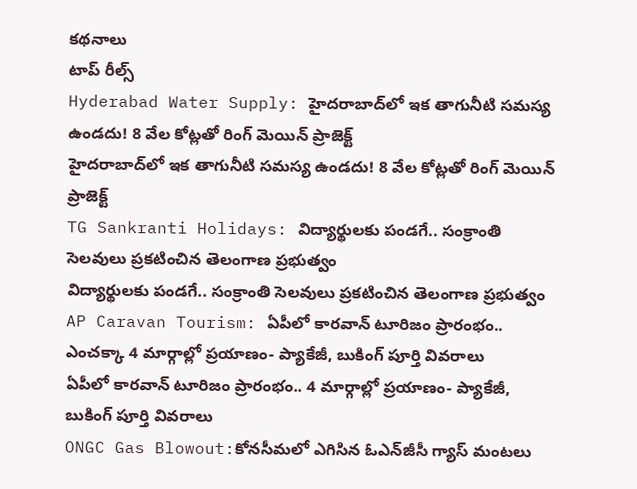కథనాలు
టాప్ రీల్స్
Hyderabad Water Supply: హైదరాబాద్‌లో ఇక తాగునీటి సమస్య ఉండదు! 8 వేల కోట్లతో రింగ్ మెయిన్ ప్రాజెక్ట్
హైదరాబాద్‌లో ఇక తాగునీటి సమస్య ఉండదు! 8 వేల కోట్లతో రింగ్ మెయిన్ ప్రాజెక్ట్
TG Sankranti Holidays: విద్యార్థులకు పండగే.. సంక్రాంతి సెలవులు ప్రకటించిన తెలంగాణ ప్రభుత్వం
విద్యార్థులకు పండగే.. సంక్రాంతి సెలవులు ప్రకటించిన తెలంగాణ ప్రభుత్వం
AP Caravan Tourism: ఏపీలో కారవాన్ టూరిజం ప్రారంభం.. ఎంచక్కా 4 మార్గాల్లో ప్రయాణం- ప్యాకేజీ, బుకింగ్ పూర్తి వివరాలు
ఏపీలో కారవాన్ టూరిజం ప్రారంభం.. 4 మార్గాల్లో ప్రయాణం- ప్యాకేజీ, బుకింగ్ పూర్తి వివరాలు
ONGC Gas Blowout:కోనసీమలో ఎగిసిన ఓఎన్‌జీసీ గ్యాస్‌ మంటలు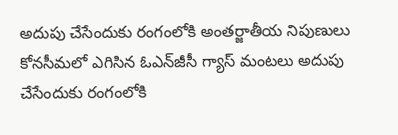అదుపు చేసేందుకు రంగంలోకి అంతర్జాతీయ నిపుణులు
కోనసీమలో ఎగిసిన ఓఎన్‌జీసీ గ్యాస్‌ మంటలు అదుపు చేసేందుకు రంగంలోకి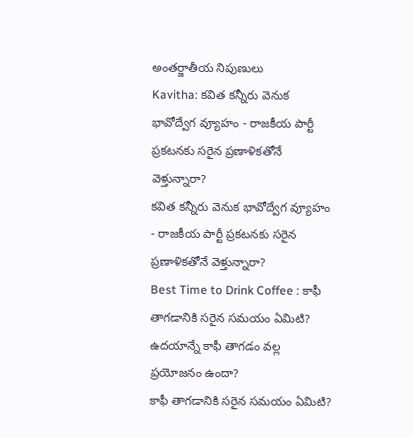అంతర్జాతీయ నిపుణులు
Kavitha: కవిత కన్నీరు వెనుక భావోద్వేగ వ్యూహం - రాజకీయ పార్టీ ప్రకటనకు సరైన ప్రణాళికతోనే వెళ్తున్నారా?
కవిత కన్నీరు వెనుక భావోద్వేగ వ్యూహం - రాజకీయ పార్టీ ప్రకటనకు సరైన ప్రణాళికతోనే వెళ్తున్నారా?
Best Time to Drink Coffee : కాఫీ తాగడానికి సరైన సమయం ఏమిటి? ఉదయాన్నే కాఫీ తాగడం వల్ల ప్రయోజనం ఉందా?
కాఫీ తాగడానికి సరైన సమయం ఏమిటి?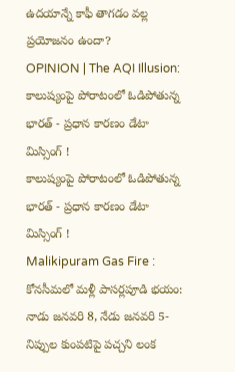ఉదయాన్నే కాఫీ తాగడం వల్ల ప్రయోజనం ఉందా?
OPINION | The AQI Illusion: కాలుష్యంపై పోరాటంలో ఓడిపోతున్న భారత్ - ప్రధాన కారణం డేటా మిస్సింగ్ !
కాలుష్యంపై పోరాటంలో ఓడిపోతున్న భారత్ - ప్రధాన కారణం డేటా మిస్సింగ్ !
Malikipuram Gas Fire : కోనసీమలో మళ్లీ పాసర్లపూడి భయం: నాడు జనవరి 8, నేడు జనవరి 5- నిప్పుల కుంపటిపై పచ్చని లంక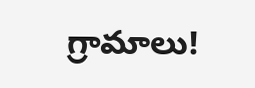గ్రామాలు!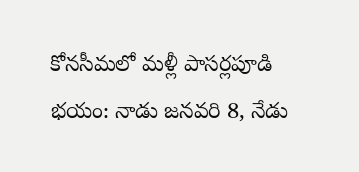కోనసీమలో మళ్లీ పాసర్లపూడి భయం: నాడు జనవరి 8, నేడు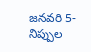జనవరి 5- నిప్పుల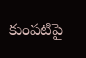కుంపటిపై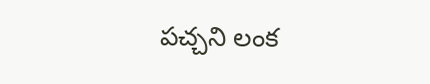పచ్చని లంక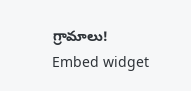గ్రామాలు!
Embed widget